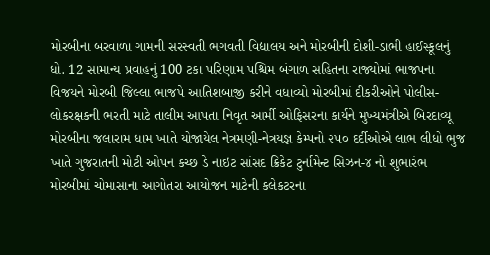મોરબીના બરવાળા ગામની સરસ્વતી ભગવતી વિદ્યાલય અને મોરબીની દોશી-ડાભી હાઈસ્કૂલનું ધો. 12 સામાન્ય પ્રવાહનું 100 ટકા પરિણામ પશ્ચિમ બંગાળ સહિતના રાજ્યોમાં ભાજપના વિજયને મોરબી જિલ્લા ભાજપે આતિશબાજી કરીને વધાવ્યો મોરબીમાં દીકરીઓને પોલીસ-લોકરક્ષકની ભરતી માટે તાલીમ આપતા નિવૃત આર્મી ઓફિસરના કાર્યને મુખ્યમંત્રીએ બિરદાવ્યૂ મોરબીના જલારામ ધામ ખાતે યોજાયેલ નેત્રમણી-નેત્રયજ્ઞ કેમ્પનો ૨૫૦ દર્દીઓએ લાભ લીધો ભુજ ખાતે ગુજરાતની મોટી ઓપન કચ્છ ડે નાઇટ સાંસદ ક્રિકેટ ટુર્નામેન્ટ સિઝન-૪ નો શુભારંભ મોરબીમાં ચોમાસાના આગોતરા આયોજન માટેની કલેકટરના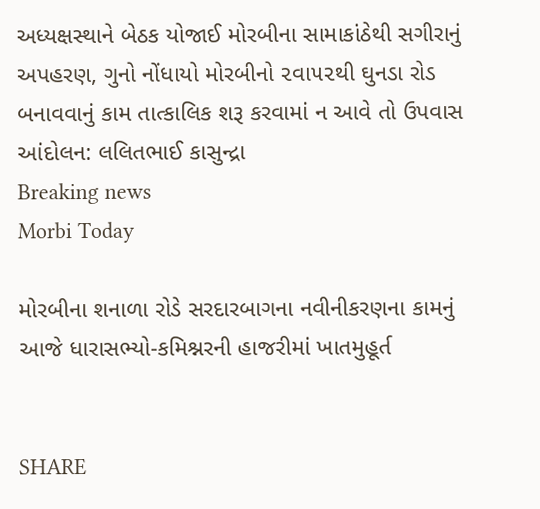અધ્યક્ષસ્થાને બેઠક યોજાઈ મોરબીના સામાકાંઠેથી સગીરાનું અપહરણ, ગુનો નોંધાયો મોરબીનો ૨વા૫૨થી ઘુનડા રોડ બનાવવાનું કામ તાત્કાલિક શરૂ કરવામાં ન આવે તો ઉપવાસ આંદોલન: લલિતભાઈ કાસુન્દ્રા
Breaking news
Morbi Today

મોરબીના શનાળા રોડે સરદારબાગના નવીનીકરણના કામનું આજે ધારાસભ્યો-કમિશ્નરની હાજરીમાં ખાતમુહૂર્ત


SHARE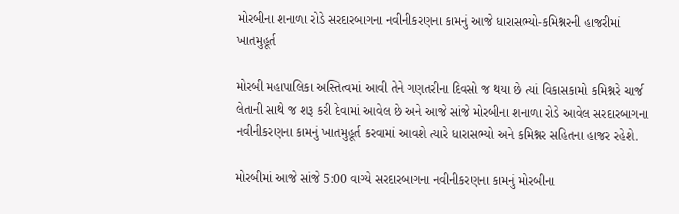મોરબીના શનાળા રોડે સરદારબાગના નવીનીકરણના કામનું આજે ધારાસભ્યો-કમિશ્નરની હાજરીમાં ખાતમુહૂર્ત

મોરબી મહાપાલિકા અસ્તિત્વમાં આવી તેને ગણતરીના દિવસો જ થયા છે ત્યાં વિકાસકામો કમિશ્નરે ચાર્જ લેતાની સાથે જ શરૂ કરી દેવામાં આવેલ છે અને આજે સાંજે મોરબીના શનાળા રોડે આવેલ સરદારબાગના નવીનીકરણના કામનું ખાતમુહૂર્ત કરવામાં આવશે ત્યારે ધારાસભ્યો અને કમિશ્નર સહિતના હાજર રહેશે.

મોરબીમાં આજે સાંજે 5:00 વાગ્યે સરદારબાગના નવીનીકરણના કામનું મોરબીના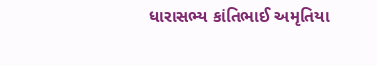ધારાસભ્ય કાંતિભાઈ અમૃતિયા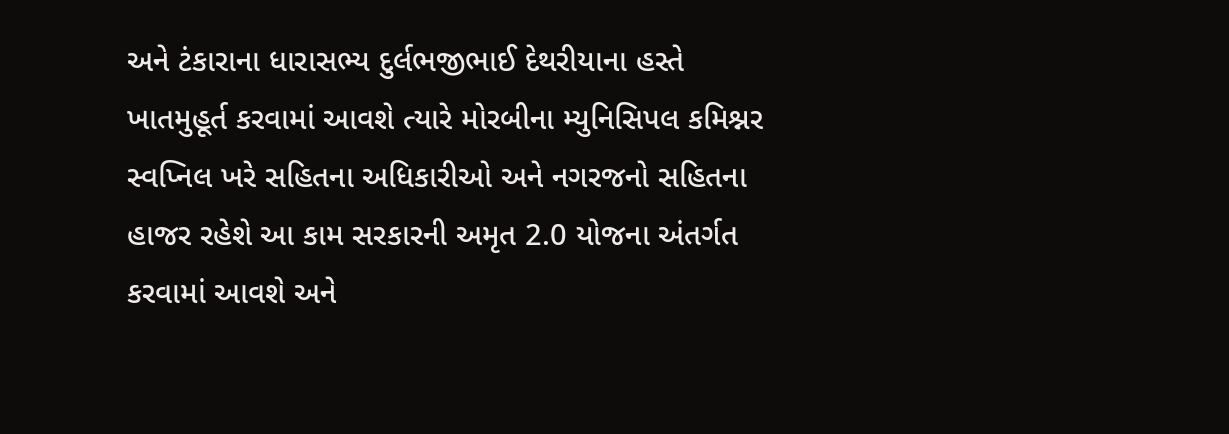અને ટંકારાના ધારાસભ્ય દુર્લભજીભાઈ દેથરીયાના હસ્તે ખાતમુહૂર્ત કરવામાં આવશે ત્યારે મોરબીના મ્યુનિસિપલ કમિશ્નર સ્વપ્નિલ ખરે સહિતના અધિકારીઓ અને નગરજનો સહિતના હાજર રહેશે આ કામ સરકારની અમૃત 2.0 યોજના અંતર્ગત કરવામાં આવશે અને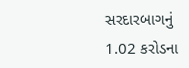સરદારબાગનું 1.02 કરોડના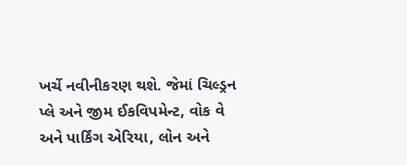ખર્ચે નવીનીકરણ થશે. જેમાં ચિલ્ડ્રન પ્લે અને જીમ ઈકવિપમેન્ટ, વોક વે અને પાર્કિંગ એરિયા, લોન અને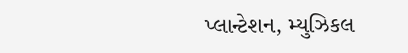પ્લાન્ટેશન, મ્યુઝિકલ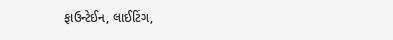ફાઉન્ટેઈન, લાઈટિંગ,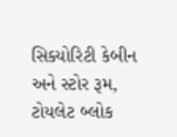સિક્યોરિટી કેબીન અને સ્ટોર રૂમ, ટોયલેટ બ્લોક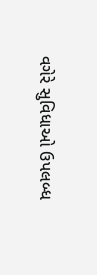વગેરે સુવિધાઓ ઉપલબ્ધ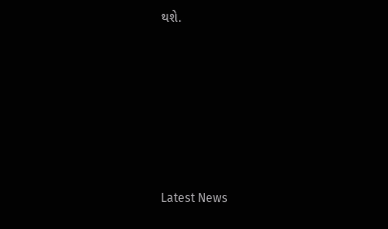થશે.






Latest News